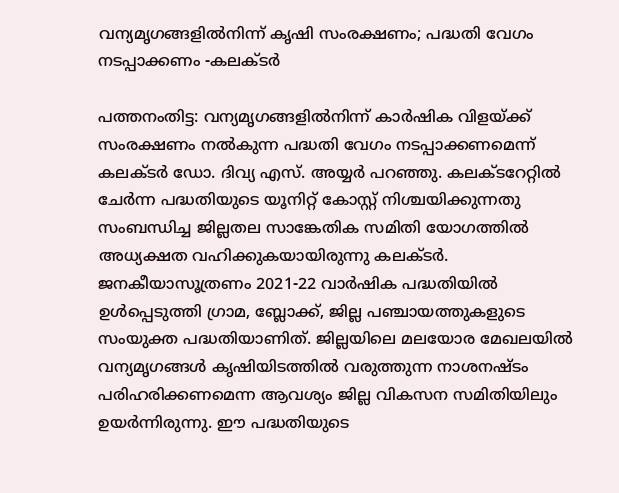വന്യമൃഗങ്ങളില്‍നിന്ന് കൃഷി സംരക്ഷണം; പദ്ധതി വേഗം നടപ്പാക്കണം -കലക്ടര്‍

പത്തനംതിട്ട: വന്യമൃഗങ്ങളില്‍നിന്ന് കാര്‍ഷിക വിളയ്ക്ക് സംരക്ഷണം നല്‍കുന്ന പദ്ധതി വേഗം നടപ്പാക്കണമെന്ന് കലക്ടര്‍ ഡോ. ദിവ്യ എസ്. അയ്യര്‍ പറഞ്ഞു. കലക്ടറേറ്റില്‍ ചേര്‍ന്ന പദ്ധതിയുടെ യൂനിറ്റ് കോസ്റ്റ് നിശ്ചയിക്കുന്നതു സംബന്ധിച്ച ജില്ലതല സാങ്കേതിക സമിതി യോഗത്തില്‍ അധ്യക്ഷത വഹിക്കുകയായിരുന്നു കലക്ടര്‍. ജനകീയാസൂത്രണം 2021-22 വാര്‍ഷിക പദ്ധതിയില്‍ ഉള്‍പ്പെടുത്തി ഗ്രാമ, ബ്ലോക്ക്, ജില്ല പഞ്ചായത്തുകളുടെ സംയുക്ത പദ്ധതിയാണിത്. ജില്ലയിലെ മലയോര മേഖലയില്‍ വന്യമൃഗങ്ങള്‍ കൃഷിയിടത്തില്‍ വരുത്തുന്ന നാശനഷ്ടം പരിഹരിക്കണമെന്ന ആവശ്യം ജില്ല വികസന സമിതിയിലും ഉയര്‍ന്നിരുന്നു. ഈ പദ്ധതിയുടെ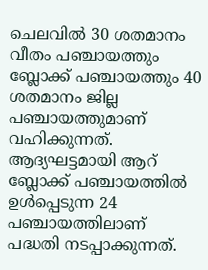ചെലവില്‍ 30 ശതമാനം വീതം പഞ്ചായത്തും ബ്ലോക്ക് പഞ്ചായത്തും 40 ശതമാനം ജില്ല പഞ്ചായത്തുമാണ് വഹിക്കുന്നത്. ആദ്യഘട്ടമായി ആറ് ബ്ലോക്ക് പഞ്ചായത്തില്‍ ഉള്‍പ്പെടുന്ന 24 പഞ്ചായത്തിലാണ് പദ്ധതി നടപ്പാക്കുന്നത്.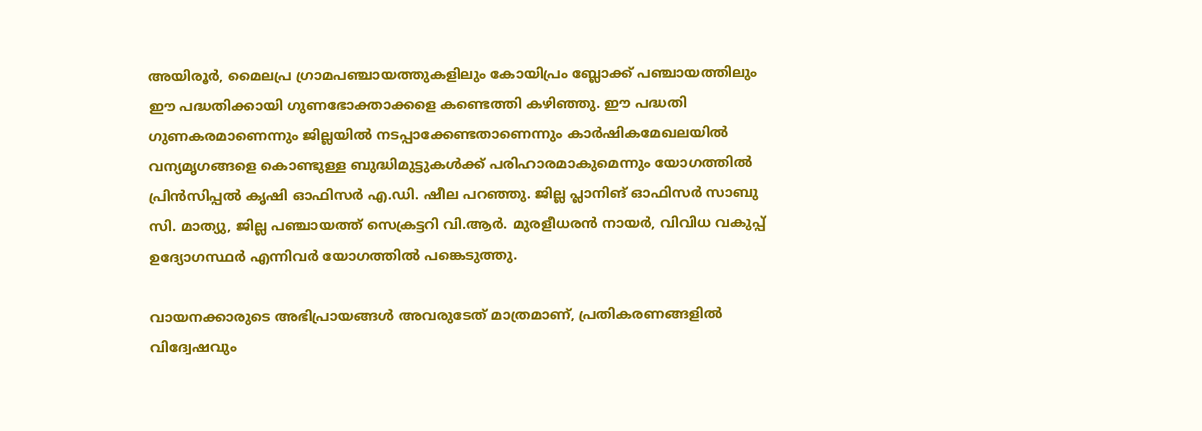അയിരൂര്‍, മൈലപ്ര ഗ്രാമപഞ്ചായത്തുകളിലും കോയിപ്രം ബ്ലോക്ക് പഞ്ചായത്തിലും ഈ പദ്ധതിക്കായി ഗുണഭോക്താക്കളെ കണ്ടെത്തി കഴിഞ്ഞു. ഈ പദ്ധതി ഗുണകരമാണെന്നും ജില്ലയില്‍ നടപ്പാക്കേണ്ടതാണെന്നും കാര്‍ഷികമേഖലയില്‍ വന്യമൃഗങ്ങളെ കൊണ്ടുള്ള ബുദ്ധിമുട്ടുകള്‍ക്ക് പരിഹാരമാകുമെന്നും യോഗത്തില്‍ പ്രിന്‍സിപ്പല്‍ കൃഷി ഓഫിസര്‍ എ.ഡി. ഷീല പറഞ്ഞു. ജില്ല പ്ലാനിങ് ഓഫിസര്‍ സാബു സി. മാത്യു, ജില്ല പഞ്ചായത്ത് സെക്രട്ടറി വി.ആര്‍. മുരളീധരന്‍ നായര്‍, വിവിധ വകുപ്പ് ഉദ്യോഗസ്ഥർ എന്നിവർ യോഗത്തില്‍ പങ്കെടുത്തു.

വായനക്കാരുടെ അഭിപ്രായങ്ങള്‍ അവരുടേത് മാത്രമാണ്, പ്രതികരണങ്ങളിൽ വിദ്വേഷവും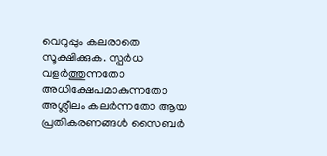വെറുപ്പും കലരാതെ സൂക്ഷിക്കുക. സ്പർധ വളർത്തുന്നതോ അധിക്ഷേപമാകുന്നതോ അശ്ലീലം കലർന്നതോ ആയ പ്രതികരണങ്ങൾ സൈബർ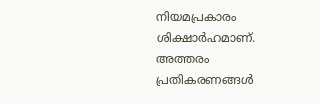നിയമപ്രകാരം ശിക്ഷാർഹമാണ്. അത്തരം പ്രതികരണങ്ങൾ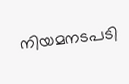നിയമനടപടി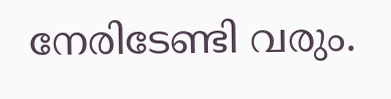നേരിടേണ്ടി വരും.